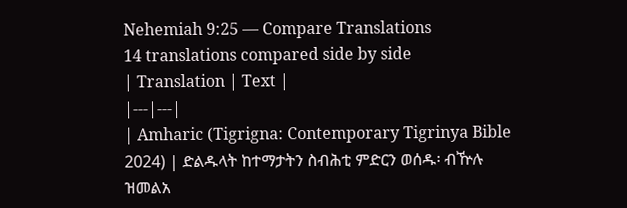Nehemiah 9:25 — Compare Translations
14 translations compared side by side
| Translation | Text |
|---|---|
| Amharic (Tigrigna: Contemporary Tigrinya Bible 2024) | ድልዱላት ከተማታትን ስብሕቲ ምድርን ወሰዱ፡ ብዅሉ ዝመልአ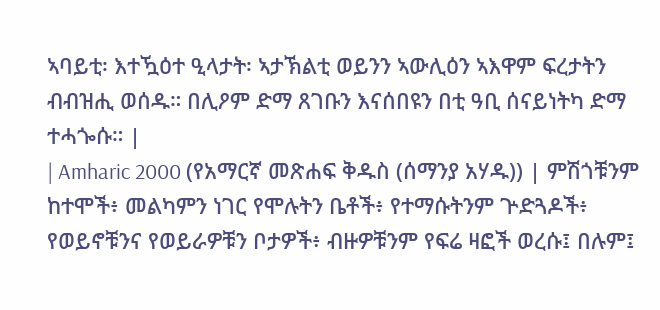ኣባይቲ፡ እተዃዕተ ዒላታት፡ ኣታኽልቲ ወይንን ኣውሊዕን ኣእዋም ፍረታትን ብብዝሒ ወሰዱ። በሊዖም ድማ ጸገቡን እናሰበዩን በቲ ዓቢ ሰናይነትካ ድማ ተሓጐሱ። |
| Amharic 2000 (የአማርኛ መጽሐፍ ቅዱስ (ሰማንያ አሃዱ)) | ምሽጎቹንም ከተሞች፥ መልካምን ነገር የሞሉትን ቤቶች፥ የተማሱትንም ጕድጓዶች፥ የወይኖቹንና የወይራዎቹን ቦታዎች፥ ብዙዎቹንም የፍሬ ዛፎች ወረሱ፤ በሉም፤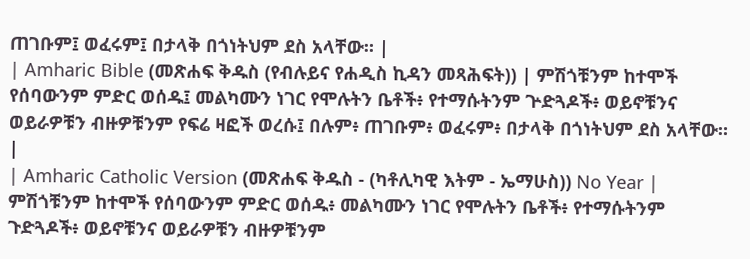ጠገቡም፤ ወፈሩም፤ በታላቅ በጎነትህም ደስ አላቸው። |
| Amharic Bible (መጽሐፍ ቅዱስ (የብሉይና የሐዲስ ኪዳን መጻሕፍት)) | ምሽጎቹንም ከተሞች የሰባውንም ምድር ወሰዱ፤ መልካሙን ነገር የሞሉትን ቤቶች፥ የተማሱትንም ጕድጓዶች፥ ወይኖቹንና ወይራዎቹን ብዙዎቹንም የፍሬ ዛፎች ወረሱ፤ በሉም፥ ጠገቡም፥ ወፈሩም፥ በታላቅ በጎነትህም ደስ አላቸው። |
| Amharic Catholic Version (መጽሐፍ ቅዱስ - (ካቶሊካዊ እትም - ኤማሁስ)) No Year | ምሽጎቹንም ከተሞች የሰባውንም ምድር ወሰዱ፥ መልካሙን ነገር የሞሉትን ቤቶች፥ የተማሱትንም ጉድጓዶች፥ ወይኖቹንና ወይራዎቹን ብዙዎቹንም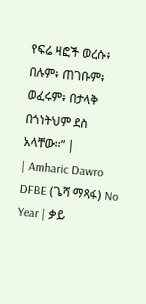የፍሬ ዛፎች ወረሱ፥ በሉም፥ ጠገቡም፥ ወፈሩም፥ በታላቅ በጎነትህም ደስ አላቸው።” |
| Amharic Dawro DFBE (ጌሻ ማጻፋ) No Year | ቃይ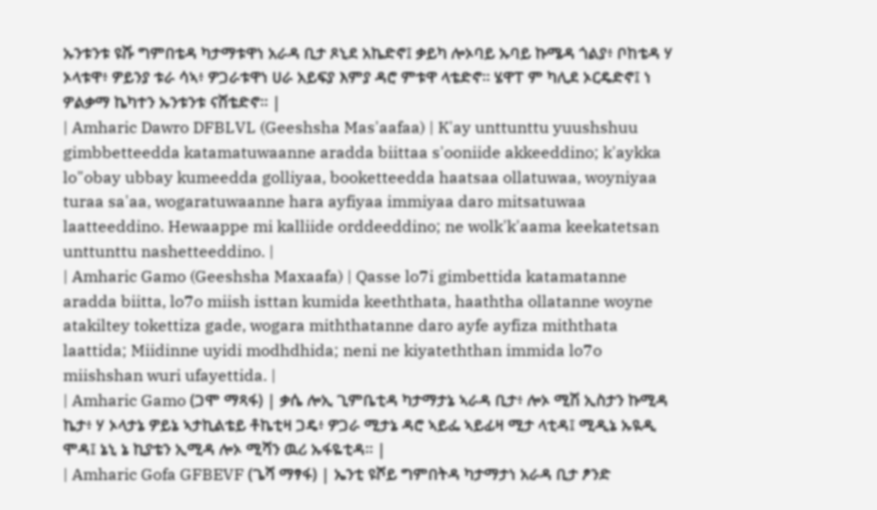ኡንቱንቱ ዩሹ ግምበቴዳ ካታማቱዋነ አራዳ ቢታ ጾኒደ አኬድኖ፤ ቃይካ ሎኦባይ ኡባይ ኩሜዳ ጎልያ፥ ቦከቴዳ ሃ ኦላቱዋ፥ ዎይንያ ቱራ ሳኣ፥ ዎጋራቱዋነ ሀራ አይፍያ እምያ ዳሮ ምቱዋ ላቴድኖ። ሄዋፐ ም ካሊደ ኦርዴድኖ፤ ነ ዎልቃማ ኬካተን ኡንቱንቱ ናሸቴድኖ። |
| Amharic Dawro DFBLVL (Geeshsha Mas'aafaa) | K'ay unttunttu yuushshuu gimbbetteedda katamatuwaanne aradda biittaa s'ooniide akkeeddino; k'aykka lo"obay ubbay kumeedda golliyaa, booketteedda haatsaa ollatuwaa, woyniyaa turaa sa'aa, wogaratuwaanne hara ayfiyaa immiyaa daro mitsatuwaa laatteeddino. Hewaappe mi kalliide orddeeddino; ne wolk'k'aama keekatetsan unttunttu nashetteeddino. |
| Amharic Gamo (Geeshsha Maxaafa) | Qasse lo7i gimbettida katamatanne aradda biitta, lo7o miish isttan kumida keeththata, haaththa ollatanne woyne atakiltey tokettiza gade, wogara miththatanne daro ayfe ayfiza miththata laattida; Miidinne uyidi modhdhida; neni ne kiyateththan immida lo7o miishshan wuri ufayettida. |
| Amharic Gamo (ጋሞ ማጻፋ) | ቃሴ ሎኢ ጊምቤቲዳ ካታማታኔ ኣራዳ ቢታ፥ ሎኦ ሚሽ ኢስታን ኩሚዳ ኬታ፥ ሃ ኦላታኔ ዎይኔ ኣታኪልቴይ ቶኬቲዛ ጋዴ፥ ዎጋራ ሚታኔ ዳሮ ኣይፌ ኣይፊዛ ሚታ ላቲዳ፤ ሚዲኔ ኡዪዲ ሞዳ፤ ኔኒ ኔ ኪያቴን ኢሚዳ ሎኦ ሚሻን ዉሪ ኡፋዬቲዳ። |
| Amharic Gofa GFBEVF (ጌሻ ማፃፋ) | ኤንቲ ዩሾይ ግምበትዳ ካታማታነ አራዳ ቢታ ፆንድ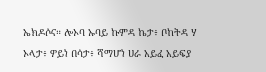ኤክዶሶና። ሎኦባ ኡባይ ኩምዳ ኬታ፥ ቦከትዳ ሃ ኦላታ፥ ዎይነ በሳታ፥ ሻማሆነ ሀራ አይፈ አይፍያ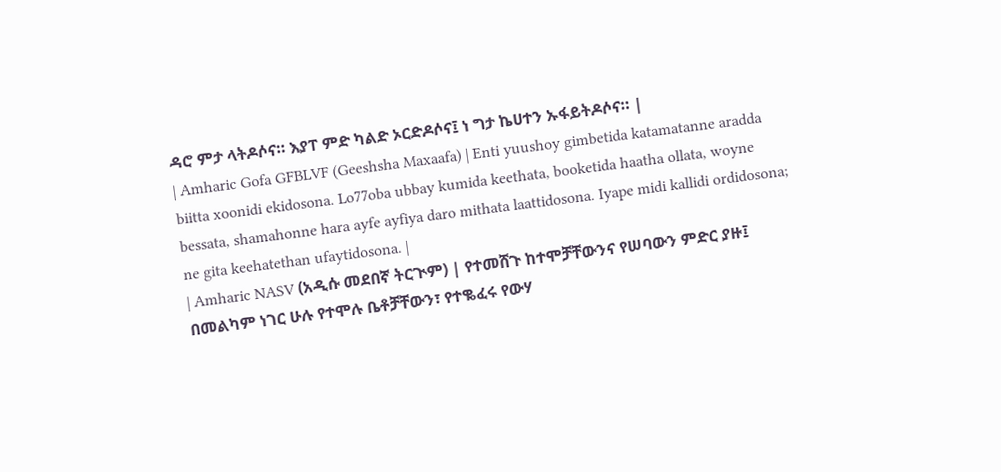ዳሮ ምታ ላትዶሶና። እያፐ ምድ ካልድ ኦርድዶሶና፤ ነ ግታ ኬሀተን ኡፋይትዶሶና። |
| Amharic Gofa GFBLVF (Geeshsha Maxaafa) | Enti yuushoy gimbetida katamatanne aradda biitta xoonidi ekidosona. Lo77oba ubbay kumida keethata, booketida haatha ollata, woyne bessata, shamahonne hara ayfe ayfiya daro mithata laattidosona. Iyape midi kallidi ordidosona; ne gita keehatethan ufaytidosona. |
| Amharic NASV (አዲሱ መደበኛ ትርጒም) | የተመሸጉ ከተሞቻቸውንና የሠባውን ምድር ያዙ፤ በመልካም ነገር ሁሉ የተሞሉ ቤቶቻቸውን፣ የተቈፈሩ የውሃ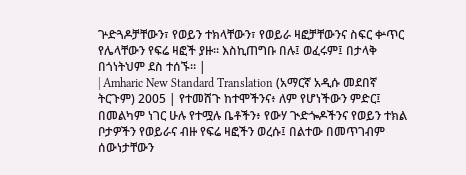ጕድጓዶቻቸውን፣ የወይን ተክላቸውን፣ የወይራ ዛፎቻቸውንና ስፍር ቍጥር የሌላቸውን የፍሬ ዛፎች ያዙ። እስኪጠግቡ በሉ፤ ወፈሩም፤ በታላቅ በጎነትህም ደስ ተሰኙ። |
| Amharic New Standard Translation (አማርኛ አዲሱ መደበኛ ትርጉም) 2005 | የተመሸጉ ከተሞችንና፥ ለም የሆነችውን ምድር፤ በመልካም ነገር ሁሉ የተሟሉ ቤቶችን፥ የውሃ ጒድጐዶችንና የወይን ተክል ቦታዎችን የወይራና ብዙ የፍሬ ዛፎችን ወረሱ፤ በልተው በመጥገብም ሰውነታቸውን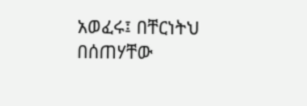አወፈሩ፤ በቸርነትህ በሰጠሃቸው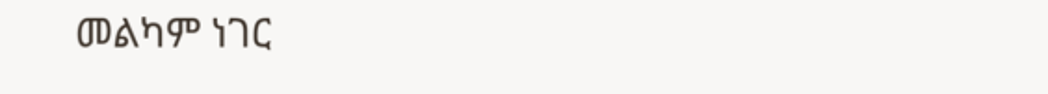መልካም ነገር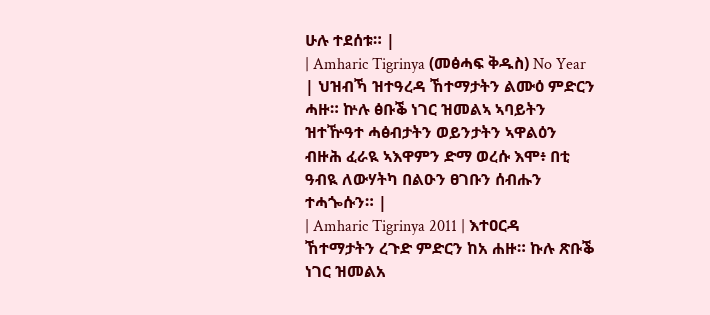ሁሉ ተደሰቱ። |
| Amharic Tigrinya (መፅሓፍ ቅዱስ) No Year | ህዝብኻ ዝተዓረዳ ኸተማታትን ልሙዕ ምድርን ሓዙ። ኵሉ ፅቡቕ ነገር ዝመልኣ ኣባይትን ዝተዅዓተ ሓፅብታትን ወይንታትን ኣዋልዕን ብዙሕ ፈራዪ ኣእዋምን ድማ ወረሱ እሞ፥ በቲ ዓብዪ ለውሃትካ በልዑን ፀገቡን ሰብሑን ተሓጐሱን። |
| Amharic Tigrinya 2011 | እተዐርዳ ኸተማታትን ረጉድ ምድርን ከአ ሐዙ። ኩሉ ጽቡቕ ነገር ዝመልአ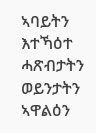ኣባይትን እተኻዕተ ሓጽብታትን ወይንታትን ኣዋልዕን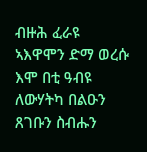ብዙሕ ፈራዩ ኣእዋሞን ድማ ወረሱ እሞ በቲ ዓብዩ ለውሃትካ በልዑን ጸገቡን ስብሑን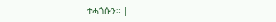ተሓጎሱን። |